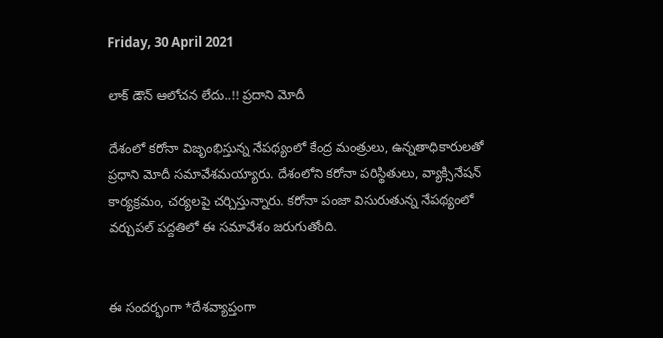Friday, 30 April 2021

లాక్ డౌన్ ఆలోచన లేదు..!! ప్రదాని మోదీ

దేశంలో కరోనా విజృంభిస్తున్న నేపథ్యంలో కేంద్ర మంత్రులు, ఉన్నతాధికారులతో ప్రధాని మోదీ సమావేశమయ్యారు. దేశంలోని కరోనా పరిస్థితులు, వ్యాక్సినేషన్ కార్యక్రమం, చర్యలపై చర్చిస్తున్నారు. కరోనా పంజా విసురుతున్న నేపథ్యంలో వర్చుపల్ పద్దతిలో ఈ సమావేశం జరుగుతోంది.


ఈ సందర్భంగా *దేశవ్యాప్తంగా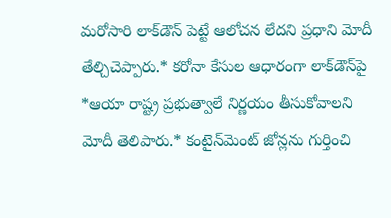మరోసారి లాక్‌డౌన్ పెట్టే ఆలోచన లేదని ప్రధాని మోదీ తేల్చిచెప్పారు.* కరోనా కేసుల ఆధారంగా లాక్‌డౌన్‌పై *ఆయా రాష్ట్ర ప్రభుత్వాలే నిర్ణయం తీసుకోవాలని మోదీ తెలిపారు.* కంటైన్‌మెంట్ జోన్లను గుర్తించి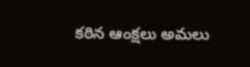కఠిన ఆంక్షలు అమలు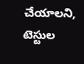చేయాలని, టెస్టుల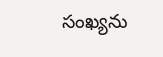సంఖ్యను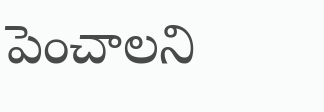పెంచాలని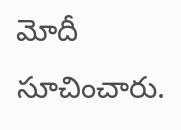మోదీ సూచించారు.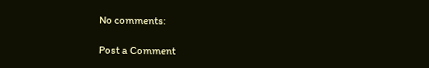No comments:

Post a Comment